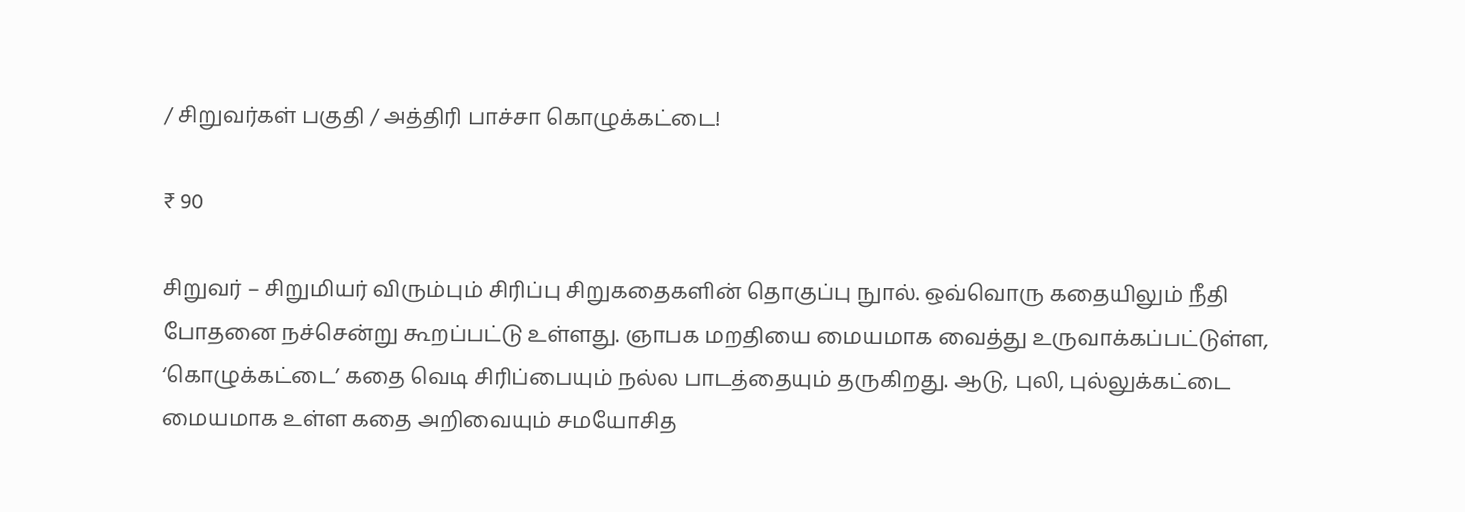/ சிறுவர்கள் பகுதி / அத்திரி பாச்சா கொழுக்கட்டை!

₹ 90

சிறுவர் – சிறுமியர் விரும்பும் சிரிப்பு சிறுகதைகளின் தொகுப்பு நுால். ஒவ்வொரு கதையிலும் நீதி போதனை நச்சென்று கூறப்பட்டு உள்ளது. ஞாபக மறதியை மையமாக வைத்து உருவாக்கப்பட்டுள்ள, ‘கொழுக்கட்டை’ கதை வெடி சிரிப்பையும் நல்ல பாடத்தையும் தருகிறது. ஆடு, புலி, புல்லுக்கட்டை மையமாக உள்ள கதை அறிவையும் சமயோசித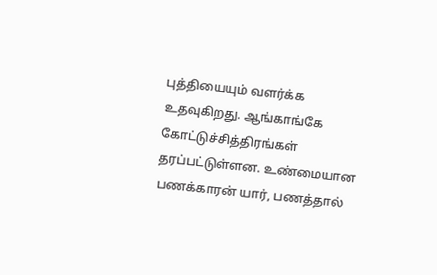புத்தியையும் வளர்க்க உதவுகிறது. ஆங்காங்கே கோட்டுச்சித்திரங்கள் தரப்பட்டுள்ளன. உண்மையான பணக்காரன் யார், பணத்தால்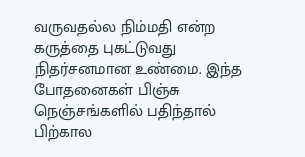வருவதல்ல நிம்மதி என்ற கருத்தை புகட்டுவது நிதர்சனமான உண்மை. இந்த போதனைகள் பிஞ்சு நெஞ்சங்களில் பதிந்தால் பிற்கால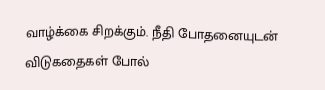வாழ்க்கை சிறக்கும். நீதி போதனையுடன் விடுகதைகள் போல்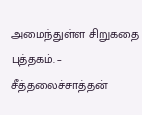அமைந்துள்ள சிறுகதை புத்தகம். – சீத்தலைச்சாத்தன்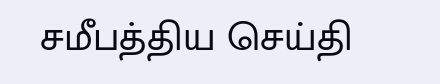சமீபத்திய செய்தி